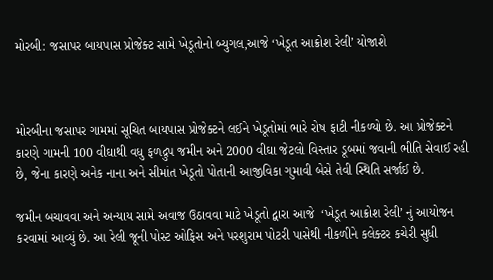મોરબી: જસાપર બાયપાસ પ્રોજેક્ટ સામે ખેડૂતોનો બ્યુગલ,આજે ‘ખેડૂત આક્રોશ રેલી’ યોજાશે



મોરબીના જસાપર ગામમાં સૂચિત બાયપાસ પ્રોજેક્ટને લઈને ખેડૂતોમાં ભારે રોષ ફાટી નીકળ્યો છે. આ પ્રોજેક્ટને કારણે ગામની 100 વીઘાથી વધુ ફળદ્રુપ જમીન અને 2000 વીઘા જેટલો વિસ્તાર ડૂબમાં જવાની ભીતિ સેવાઈ રહી છે, જેના કારણે અનેક નાના અને સીમાંત ખેડૂતો પોતાની આજીવિકા ગુમાવી બેસે તેવી સ્થિતિ સર્જાઈ છે.

જમીન બચાવવા અને અન્યાય સામે અવાજ ઉઠાવવા માટે ખેડૂતો દ્વારા આજે  ‘ખેડૂત આક્રોશ રેલી’ નું આયોજન કરવામાં આવ્યું છે. આ રેલી જૂની પોસ્ટ ઓફિસ અને પરશુરામ પોટરી પાસેથી નીકળીને કલેક્ટર કચેરી સુધી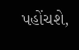પહોંચશે,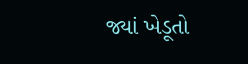જ્યાં ખેડૂતો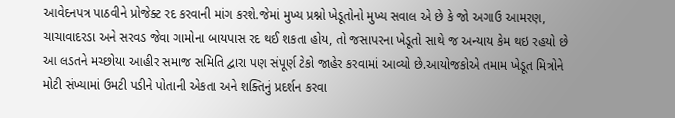આવેદનપત્ર પાઠવીને પ્રોજેક્ટ રદ કરવાની માંગ કરશે.જેમાં મુખ્ય પ્રશ્નો ખેડૂતોનો મુખ્ય સવાલ એ છે કે જો અગાઉ આમરણ, ચાચાવાદરડા અને સરવડ જેવા ગામોના બાયપાસ રદ થઈ શકતા હોય, તો જસાપરના ખેડૂતો સાથે જ અન્યાય કેમ થઇ રહયો છે આ લડતને મચ્છોયા આહીર સમાજ સમિતિ દ્વારા પણ સંપૂર્ણ ટેકો જાહેર કરવામાં આવ્યો છે.આયોજકોએ તમામ ખેડૂત મિત્રોને મોટી સંખ્યામાં ઉમટી પડીને પોતાની એકતા અને શક્તિનું પ્રદર્શન કરવા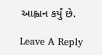આહ્વાન કર્યું છે.

Leave A Reply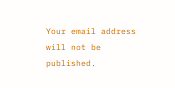Your email address will not be published.